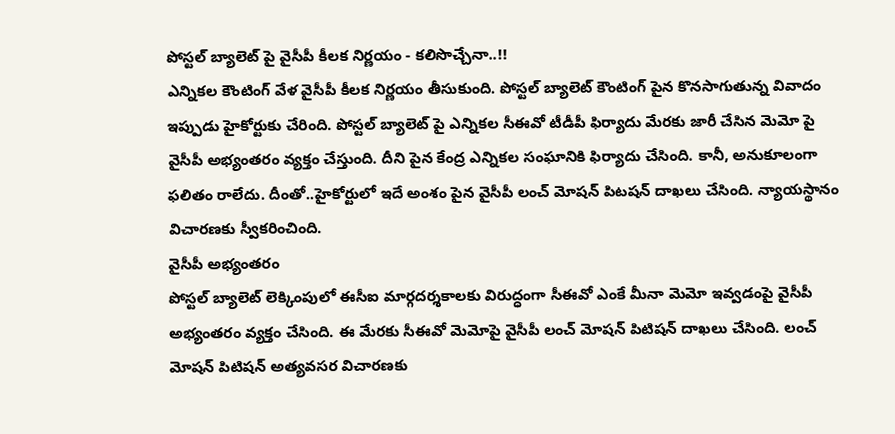పోస్టల్ బ్యాలెట్ పై వైసీపీ కీలక నిర్ణయం - కలిసొచ్చేనా..!!
ఎన్నికల కౌంటింగ్ వేళ వైసీపీ కీలక నిర్ణయం తీసుకుంది. పోస్టల్ బ్యాలెట్ కౌంటింగ్ పైన కొనసాగుతున్న వివాదం ఇప్పుడు హైకోర్టుకు చేరింది. పోస్టల్ బ్యాలెట్ పై ఎన్నికల సీఈవో టీడీపీ ఫిర్యాదు మేరకు జారీ చేసిన మెమో పై వైసీపీ అభ్యంతరం వ్యక్తం చేస్తుంది. దీని పైన కేంద్ర ఎన్నికల సంఘానికి ఫిర్యాదు చేసింది. కానీ, అనుకూలంగా ఫలితం రాలేదు. దీంతో..హైకోర్టులో ఇదే అంశం పైన వైసీపీ లంచ్ మోషన్ పిటషన్ దాఖలు చేసింది. న్యాయస్థానం విచారణకు స్వీకరించింది.
వైసీపీ అభ్యంతరం
పోస్టల్ బ్యాలెట్ లెక్కింపులో ఈసీఐ మార్గదర్శకాలకు విరుద్ధంగా సీఈవో ఎంకే మీనా మెమో ఇవ్వడంపై వైసీపీ అభ్యంతరం వ్యక్తం చేసింది. ఈ మేరకు సీఈవో మెమోపై వైసీపీ లంచ్ మోషన్ పిటిషన్ దాఖలు చేసింది. లంచ్ మోషన్ పిటిషన్ అత్యవసర విచారణకు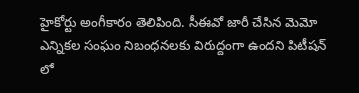హైకోర్టు అంగీకారం తెలిపింది. సీఈవో జారీ చేసిన మెమో ఎన్నికల సంఘం నిబంధనలకు విరుద్దంగా ఉందని పిటీషన్ లో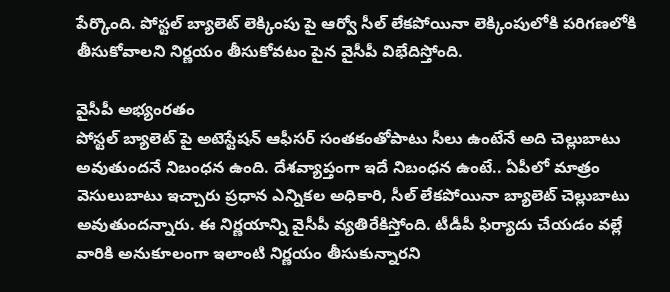పేర్కొంది. పోస్టల్ బ్యాలెట్ లెక్కింపు పై ఆర్వో సీల్ లేకపోయినా లెక్కింపులోకి పరిగణలోకి తీసుకోవాలని నిర్ణయం తీసుకోవటం పైన వైసీపీ విభేదిస్తోంది.

వైసీపీ అభ్యంరతం
పోస్టల్ బ్యాలెట్ పై అటెస్టేషన్ ఆఫీసర్ సంతకంతోపాటు సీలు ఉంటేనే అది చెల్లుబాటు అవుతుందనే నిబంధన ఉంది. దేశవ్యాప్తంగా ఇదే నిబంధన ఉంటే.. ఏపీలో మాత్రం వెసులుబాటు ఇచ్చారు ప్రధాన ఎన్నికల అధికారి, సీల్ లేకపోయినా బ్యాలెట్ చెల్లుబాటు అవుతుందన్నారు. ఈ నిర్ణయాన్ని వైసీపీ వ్యతిరేకిస్తోంది. టీడీపీ ఫిర్యాదు చేయడం వల్లే వారికి అనుకూలంగా ఇలాంటి నిర్ణయం తీసుకున్నారని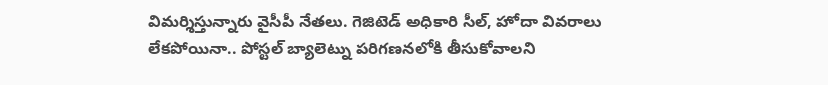విమర్శిస్తున్నారు వైసీపీ నేతలు. గెజిటెడ్ అధికారి సీల్, హోదా వివరాలు లేకపోయినా.. పోస్టల్ బ్యాలెట్ను పరిగణనలోకి తీసుకోవాలని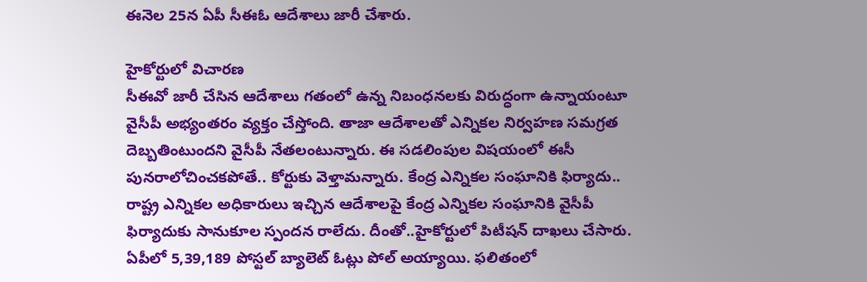ఈనెల 25న ఏపీ సీఈఓ ఆదేశాలు జారీ చేశారు.

హైకోర్టులో విచారణ
సీఈవో జారీ చేసిన ఆదేశాలు గతంలో ఉన్న నిబంధనలకు విరుద్ధంగా ఉన్నాయంటూ వైసీపీ అభ్యంతరం వ్యక్తం చేస్తోంది. తాజా ఆదేశాలతో ఎన్నికల నిర్వహణ సమగ్రత దెబ్బతింటుందని వైసీపీ నేతలంటున్నారు. ఈ సడలింపుల విషయంలో ఈసీ పునరాలోచించకపోతే.. కోర్టుకు వెళ్తామన్నారు. కేంద్ర ఎన్నికల సంఘానికి ఫిర్యాదు.. రాష్ట్ర ఎన్నికల అధికారులు ఇచ్చిన ఆదేశాలపై కేంద్ర ఎన్నికల సంఘానికి వైసీపీ ఫిర్యాదుకు సానుకూల స్పందన రాలేదు. దీంతో..హైకోర్టులో పిటీషన్ దాఖలు చేసారు. ఏపీలో 5,39,189 పోస్టల్ బ్యాలెట్ ఓట్లు పోల్ అయ్యాయి. ఫలితంలో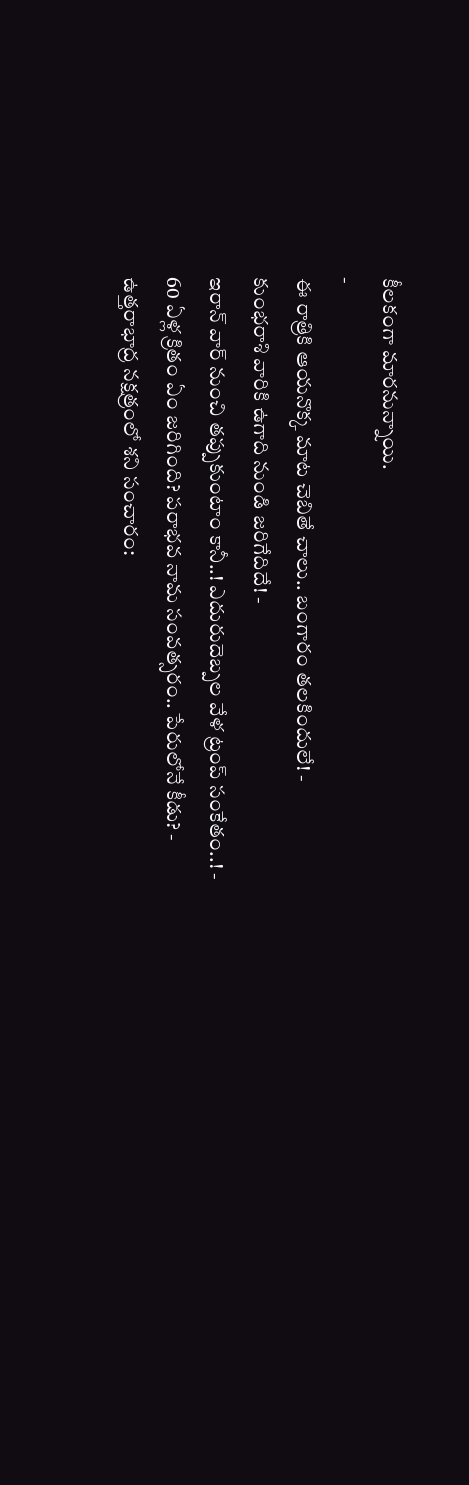కీలకంగా మారనున్నాయి.
-
ఈ రాత్రికి ఆయనొక్క మాట చెబితే చాలు.. బంగారం తలకిందులే! -
కుంభరాశి వారికి ఉగాది నుండి జరిగేదిదే! -
ఇరాన్ వార్ నుంచి తప్పుకుంటాం కానీ..! ఎదురుదెబ్పల వేళ ట్రంప్ సంకేతం..! -
60 ఏళ్ల క్రితం ఏం జరిగింది? పరాభవ నామ సంవత్సరం.. పేరులోనే కీడు? -
ఉత్తరాభాద్ర నక్షత్రంలో శని సంచారం: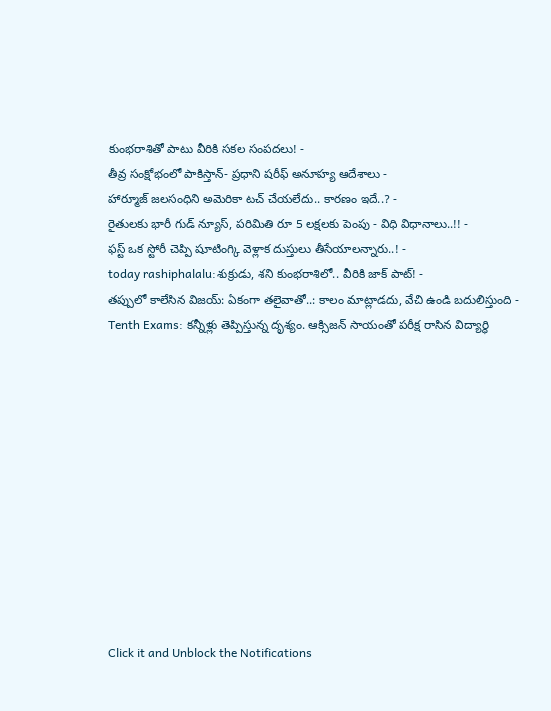కుంభరాశితో పాటు వీరికి సకల సంపదలు! -
తీవ్ర సంక్షోభంలో పాకిస్తాన్- ప్రధాని షరీఫ్ అనూహ్య ఆదేశాలు -
హార్మూజ్ జలసంధిని అమెరికా టచ్ చేయలేదు.. కారణం ఇదే..? -
రైతులకు భారీ గుడ్ న్యూస్, పరిమితి రూ 5 లక్షలకు పెంపు - విధి విధానాలు..!! -
ఫస్ట్ ఒక స్టోరీ చెప్పి షూటింగ్కి వెళ్లాక దుస్తులు తీసేయాలన్నారు..! -
today rashiphalalu:శుక్రుడు, శని కుంభరాశిలో.. వీరికి జాక్ పాట్! -
తప్పులో కాలేసిన విజయ్: ఏకంగా తలైవాతో..: కాలం మాట్లాడదు, వేచి ఉండి బదులిస్తుంది -
Tenth Exams: కన్నీళ్లు తెప్పిస్తున్న దృశ్యం. ఆక్సిజన్ సాయంతో పరీక్ష రాసిన విద్యార్ధి












Click it and Unblock the Notifications